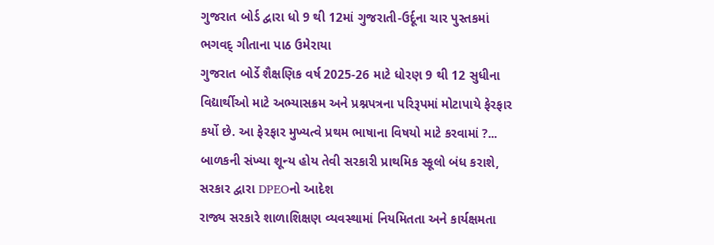ગુજરાત બોર્ડ દ્વારા ધો 9 થી 12માં ગુજરાતી-ઉર્દૂના ચાર પુસ્તકમાં ભગવદ્ ગીતાના પાઠ ઉમેરાયા
ગુજરાત બોર્ડે શૈક્ષણિક વર્ષ 2025-26 માટે ધોરણ 9 થી 12 સુધીના વિદ્યાર્થીઓ માટે અભ્યાસક્રમ અને પ્રશ્નપત્રના પરિરૂપમાં મોટાપાયે ફેરફાર કર્યો છે. આ ફેરફાર મુખ્યત્વે પ્રથમ ભાષાના વિષયો માટે કરવામાં ?...
બાળકની સંખ્યા શૂન્ય હોય તેવી સરકારી પ્રાથમિક સ્કૂલો બંધ કરાશે, સરકાર દ્વારા DPEOનો આદેશ
રાજ્ય સરકારે શાળાશિક્ષણ વ્યવસ્થામાં નિયમિતતા અને કાર્યક્ષમતા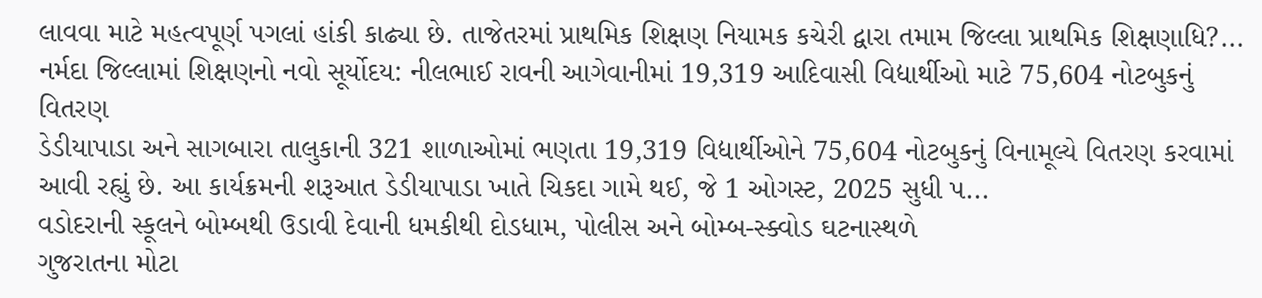લાવવા માટે મહત્વપૂર્ણ પગલાં હાંકી કાઢ્યા છે. તાજેતરમાં પ્રાથમિક શિક્ષણ નિયામક કચેરી દ્વારા તમામ જિલ્લા પ્રાથમિક શિક્ષણાધિ?...
નર્મદા જિલ્લામાં શિક્ષણનો નવો સૂર્યોદય: નીલભાઈ રાવની આગેવાનીમાં 19,319 આદિવાસી વિદ્યાર્થીઓ માટે 75,604 નોટબુકનું વિતરણ
ડેડીયાપાડા અને સાગબારા તાલુકાની 321 શાળાઓમાં ભણતા 19,319 વિદ્યાર્થીઓને 75,604 નોટબુકનું વિનામૂલ્યે વિતરણ કરવામાં આવી રહ્યું છે. આ કાર્યક્રમની શરૂઆત ડેડીયાપાડા ખાતે ચિકદા ગામે થઈ, જે 1 ઓગસ્ટ, 2025 સુધી પ...
વડોદરાની સ્કૂલને બોમ્બથી ઉડાવી દેવાની ધમકીથી દોડધામ, પોલીસ અને બોમ્બ-સ્ક્વોડ ઘટનાસ્થળે
ગુજરાતના મોટા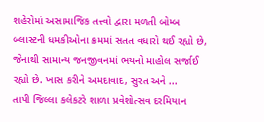શહેરોમાં અસામાજિક તત્ત્વો દ્વારા મળતી બોમ્બ બ્લાસ્ટની ધમકીઓના ક્રમમાં સતત વધારો થઈ રહ્યો છે, જેનાથી સામાન્ય જનજીવનમાં ભયનો માહોલ સર્જાઈ રહ્યો છે. ખાસ કરીને અમદાવાદ, સુરત અને ...
તાપી જિલ્લા કલેકટરે શાળા પ્રવેશોત્સવ દરમિયાન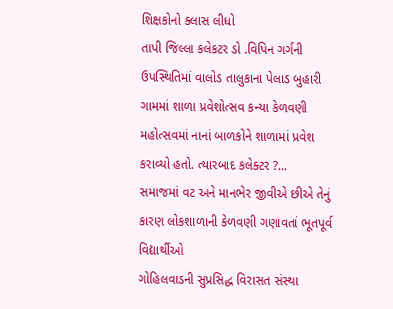શિક્ષકોનો ક્લાસ લીધો
તાપી જિલ્લા કલેકટર ડો .વિપિન ગર્ગની ઉપસ્થિતિમાં વાલોડ તાલુકાના પેલાડ બુહારી ગામમાં શાળા પ્રવેશોત્સવ કન્યા કેળવણી મહોત્સવમાં નાનાં બાળકોને શાળામાં પ્રવેશ કરાવ્યો હતો. ત્યારબાદ કલેક્ટર ?...
સમાજમાં વટ અને માનભેર જીવીએ છીએ તેનું કારણ લોકશાળાની કેળવણી ગણાવતાં ભૂતપૂર્વ વિદ્યાર્થીઓ
ગોહિલવાડની સુપ્રસિદ્ધ વિરાસત સંસ્થા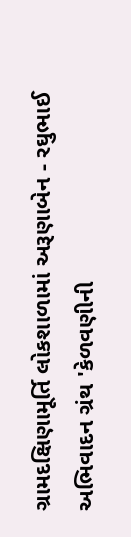ગ્રામદક્ષિણામૂર્તિ લોકશાળામાં અરૂણાબેન - રઘુભાઈ અભિવાદન ગ્રંથ 'કેળવણીની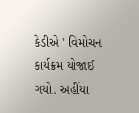કેડીએ ' વિમોચન કાર્યક્રમ યોજાઈ ગયો. અહીંયા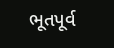ભૂતપૂર્વ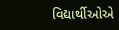વિદ્યાર્થીઓએ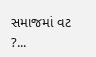સમાજમાં વટ ?...